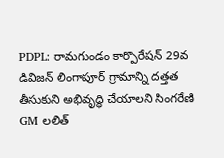PDPL: రామగుండం కార్పొరేషన్ 29వ డివిజన్ లింగాపూర్ గ్రామాన్ని దత్తత తీసుకుని అభివృద్ధి చేయాలని సింగరేణి GM లలిత్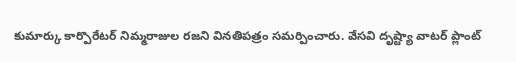కుమార్కు కార్పొరేటర్ నిమ్మరాజుల రజని వినతిపత్రం సమర్పించారు. వేసవి దృష్ట్యా వాటర్ ప్లాంట్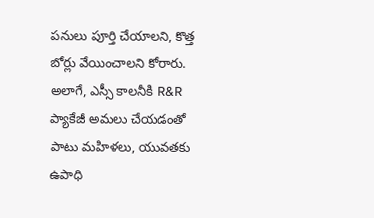పనులు పూర్తి చేయాలని, కొత్త బోర్లు వేయించాలని కోరారు. అలాగే, ఎస్సీ కాలనీకి R&R ప్యాకేజీ అమలు చేయడంతో పాటు మహిళలు, యువతకు ఉపాధి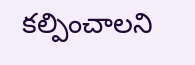కల్పించాలని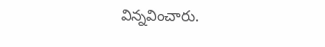విన్నవించారు.